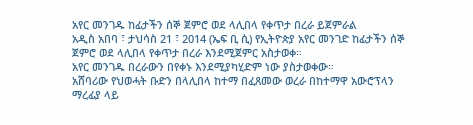አየር መንገዱ ከፊታችን ሰኞ ጀምሮ ወደ ላሊበላ የቀጥታ በረራ ይጀምራል
አዲስ አበባ ፣ ታህሳስ 21 ፣ 2014 (ኤፍ ቢ ሲ) የኢትዮጵያ አየር መንገድ ከፊታችን ሰኞ ጀምሮ ወደ ላሊበላ የቀጥታ በረራ እንደሚጀምር አስታወቀ።
አየር መንገዱ በረራውን በየቀኑ እንደሚያካሂድም ነው ያስታወቀው።
አሸባሪው የህወሓት ቡድን በላሊበላ ከተማ በፈጸመው ወረራ በከተማዋ አውሮፕላን ማረፊያ ላይ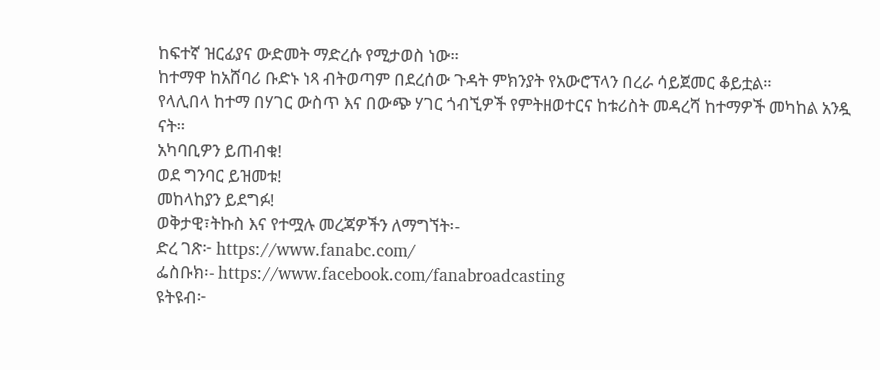ከፍተኛ ዝርፊያና ውድመት ማድረሱ የሚታወስ ነው።
ከተማዋ ከአሸባሪ ቡድኑ ነጻ ብትወጣም በደረሰው ጉዳት ምክንያት የአውሮፕላን በረራ ሳይጀመር ቆይቷል።
የላሊበላ ከተማ በሃገር ውስጥ እና በውጭ ሃገር ጎብኚዎች የምትዘወተርና ከቱሪስት መዳረሻ ከተማዎች መካከል አንዷ ናት።
አካባቢዎን ይጠብቁ!
ወደ ግንባር ይዝመቱ!
መከላከያን ይደግፉ!
ወቅታዊ፣ትኩስ እና የተሟሉ መረጃዎችን ለማግኘት፡-
ድረ ገጽ፦ https://www.fanabc.com/
ፌስቡክ፡- https://www.facebook.com/fanabroadcasting
ዩትዩብ፦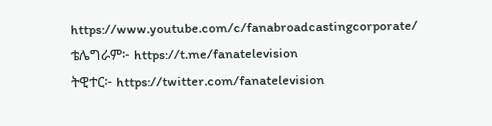https://www.youtube.com/c/fanabroadcastingcorporate/
ቴሌግራም፦ https://t.me/fanatelevision
ትዊተር፦ https://twitter.com/fanatelevision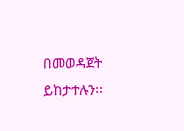በመወዳጀት ይከታተሉን፡፡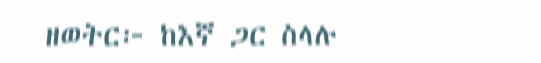ዘወትር፦ ከእኛ ጋር ስላሉ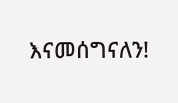እናመሰግናለን!